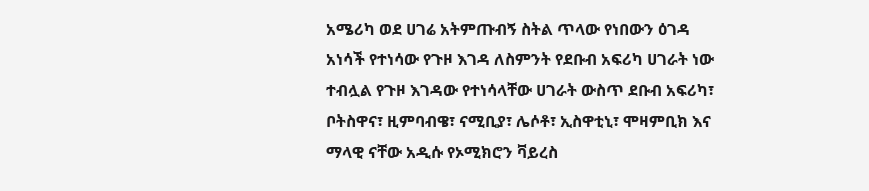አሜሪካ ወደ ሀገሬ አትምጡብኝ ስትል ጥላው የነበውን ዕገዳ አነሳች የተነሳው የጉዞ እገዳ ለስምንት የደቡብ አፍሪካ ሀገራት ነው ተብሏል የጉዞ እገዳው የተነሳላቸው ሀገራት ውስጥ ደቡብ አፍሪካ፣ ቦትስዋና፣ ዚምባብዌ፣ ናሚቢያ፣ ሌሶቶ፣ ኢስዋቲኒ፣ ሞዛምቢክ እና ማላዊ ናቸው አዲሱ የኦሚክሮን ቫይረስ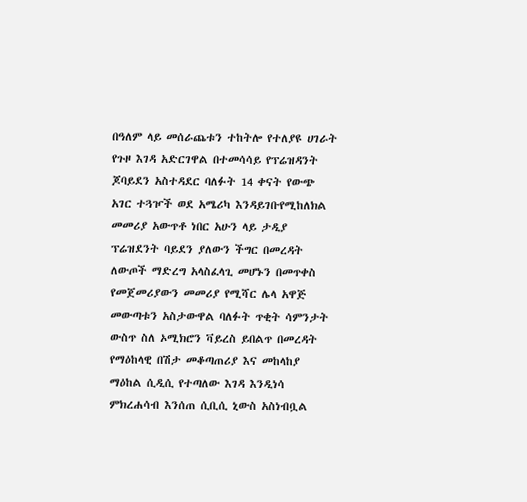በዓለም ላይ መሰራጨቱን ተከትሎ የተለያዩ ሀገራት የጉዞ እገዳ አድርገዋል በተመሳሳይ የፕሬዝዳንት ጆባይደን አስተዳደር ባለፉት 14 ቀናት የውጭ አገር ተጓዦች ወደ አሜሪካ እንዳይገቡየሚከለክል መመሪያ አውጥቶ ነበር አሁን ላይ ታዲያ ፕሬዝደንት ባይደን ያለውን ችግር በመረዳት ለውጦች ማድረግ አላስፈላጊ መሆኑን በመጥቀስ የመጀመሪያውን መመሪያ የሚሻር ሌላ አዋጅ መውጣቱን አስታውዋል ባለፉት ጥቂት ሳምንታት ውስጥ ስለ ኦሚክሮን ቫይረስ ይበልጥ በመረዳት የማዕከላዊ በሽታ መቆጣጠሪያ እና መከላከያ ማዕከል ሲዲሲ የተጣለው እገዳ እንዲነሳ ምክረሐሳብ እንሰጠ ሲቢሲ ኒውስ አስነብቧል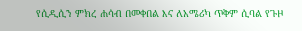የሲዲሲን ምክረ ሐሳብ በመቀበል እና ለአሜሪካ ጥቅም ሲባል የጉዞ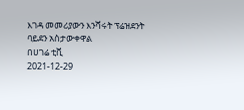እገዳ መመሪያውን እንሻሩት ፕሬዝደንት ባይደን አስታውቀዋል
በሀገሬ ቲቪ
2021-12-29